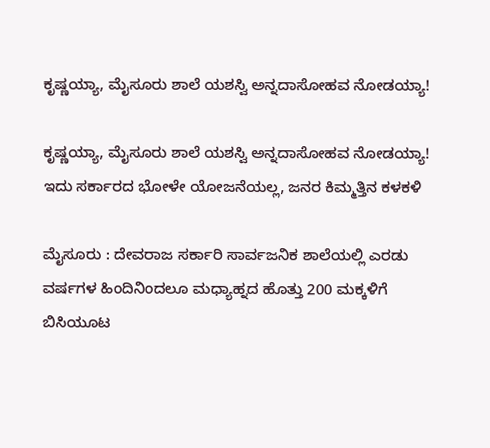ಕೃಷ್ಣಯ್ಯಾ, ಮೈಸೂರು ಶಾಲೆ ಯಶಸ್ವಿ ಅನ್ನದಾಸೋಹವ ನೋಡಯ್ಯಾ!

ಕೃಷ್ಣಯ್ಯಾ, ಮೈಸೂರು ಶಾಲೆ ಯಶಸ್ವಿ ಅನ್ನದಾಸೋಹವ ನೋಡಯ್ಯಾ!
ಇದು ಸರ್ಕಾರದ ಭೋಳೇ ಯೋಜನೆಯಲ್ಲ, ಜನರ ಕಿಮ್ಮತ್ತಿನ ಕಳಕಳಿ

ಮೈಸೂರು : ದೇವರಾಜ ಸರ್ಕಾರಿ ಸಾರ್ವಜನಿಕ ಶಾಲೆಯಲ್ಲಿ ಎರಡು ವರ್ಷಗಳ ಹಿಂದಿನಿಂದಲೂ ಮಧ್ಯಾಹ್ನದ ಹೊತ್ತು 200 ಮಕ್ಕಳಿಗೆ ಬಿಸಿಯೂಟ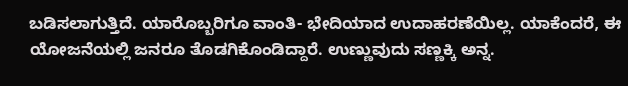ಬಡಿಸಲಾಗುತ್ತಿದೆ. ಯಾರೊಬ್ಬರಿಗೂ ವಾಂತಿ- ಭೇದಿಯಾದ ಉದಾಹರಣೆಯಿಲ್ಲ. ಯಾಕೆಂದರೆ, ಈ ಯೋಜನೆಯಲ್ಲಿ ಜನರೂ ತೊಡಗಿಕೊಂಡಿದ್ದಾರೆ. ಉಣ್ಣುವುದು ಸಣ್ಣಕ್ಕಿ ಅನ್ನ.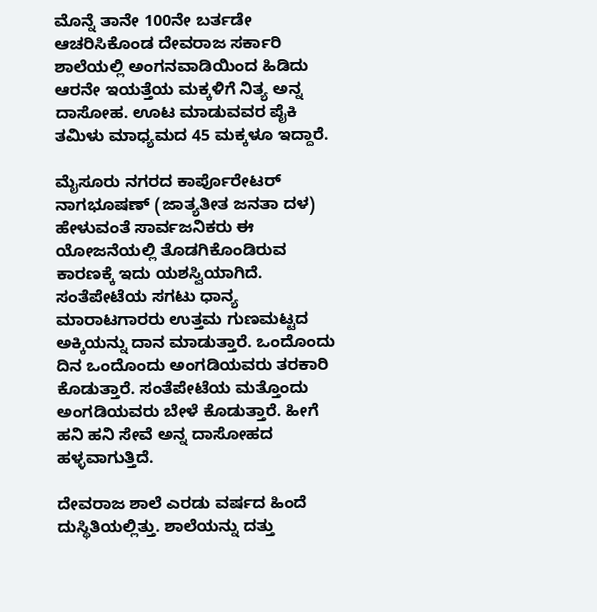ಮೊನ್ನೆ ತಾನೇ 100ನೇ ಬರ್ತಡೇ ಆಚರಿಸಿಕೊಂಡ ದೇವರಾಜ ಸರ್ಕಾರಿ ಶಾಲೆಯಲ್ಲಿ ಅಂಗನವಾಡಿಯಿಂದ ಹಿಡಿದು ಆರನೇ ಇಯತ್ತೆಯ ಮಕ್ಕಳಿಗೆ ನಿತ್ಯ ಅನ್ನ ದಾಸೋಹ. ಊಟ ಮಾಡುವವರ ಪೈಕಿ ತಮಿಳು ಮಾಧ್ಯಮದ 45 ಮಕ್ಕಳೂ ಇದ್ದಾರೆ.

ಮೈಸೂರು ನಗರದ ಕಾರ್ಪೊರೇಟರ್‌ ನಾಗಭೂಷಣ್‌ (ಜಾತ್ಯತೀತ ಜನತಾ ದಳ) ಹೇಳುವಂತೆ ಸಾರ್ವಜನಿಕರು ಈ ಯೋಜನೆಯಲ್ಲಿ ತೊಡಗಿಕೊಂಡಿರುವ ಕಾರಣಕ್ಕೆ ಇದು ಯಶಸ್ವಿಯಾಗಿದೆ. ಸಂತೆಪೇಟೆಯ ಸಗಟು ಧಾನ್ಯ ಮಾರಾಟಗಾರರು ಉತ್ತಮ ಗುಣಮಟ್ಟದ ಅಕ್ಕಿಯನ್ನು ದಾನ ಮಾಡುತ್ತಾರೆ. ಒಂದೊಂದು ದಿನ ಒಂದೊಂದು ಅಂಗಡಿಯವರು ತರಕಾರಿ ಕೊಡುತ್ತಾರೆ. ಸಂತೆಪೇಟೆಯ ಮತ್ತೊಂದು ಅಂಗಡಿಯವರು ಬೇಳೆ ಕೊಡುತ್ತಾರೆ. ಹೀಗೆ ಹನಿ ಹನಿ ಸೇವೆ ಅನ್ನ ದಾಸೋಹದ ಹಳ್ಳವಾಗುತ್ತಿದೆ.

ದೇವರಾಜ ಶಾಲೆ ಎರಡು ವರ್ಷದ ಹಿಂದೆ ದುಸ್ಥಿತಿಯಲ್ಲಿತ್ತು. ಶಾಲೆಯನ್ನು ದತ್ತು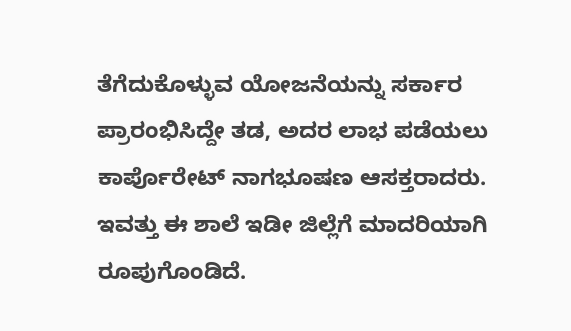ತೆಗೆದುಕೊಳ್ಳುವ ಯೋಜನೆಯನ್ನು ಸರ್ಕಾರ ಪ್ರಾರಂಭಿಸಿದ್ದೇ ತಡ, ಅದರ ಲಾಭ ಪಡೆಯಲು ಕಾರ್ಪೊರೇಟ್‌ ನಾಗಭೂಷಣ ಆಸಕ್ತರಾದರು. ಇವತ್ತು ಈ ಶಾಲೆ ಇಡೀ ಜಿಲ್ಲೆಗೆ ಮಾದರಿಯಾಗಿ ರೂಪುಗೊಂಡಿದೆ.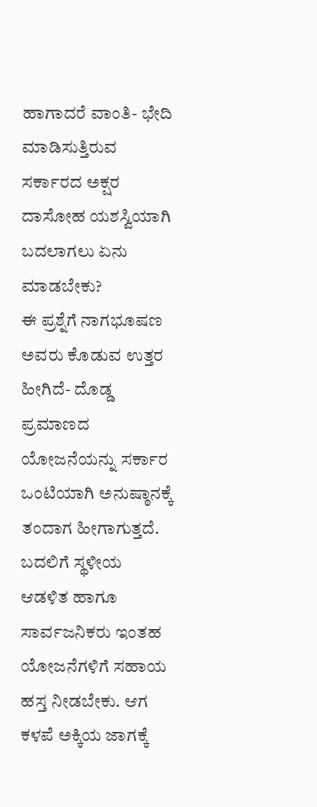ಹಾಗಾದರೆ ವಾಂತಿ- ಭೇದಿ ಮಾಡಿಸುತ್ತಿರುವ ಸರ್ಕಾರದ ಅಕ್ಷರ ದಾಸೋಹ ಯಶಸ್ವಿಯಾಗಿ ಬದಲಾಗಲು ಏನು ಮಾಡಬೇಕು?
ಈ ಪ್ರಶ್ನೆಗೆ ನಾಗಭೂಷಣ ಅವರು ಕೊಡುವ ಉತ್ತರ ಹೀಗಿದೆ- ದೊಡ್ಡ ಪ್ರಮಾಣದ ಯೋಜನೆಯನ್ನು ಸರ್ಕಾರ ಒಂಟಿಯಾಗಿ ಅನುಷ್ಠಾನಕ್ಕೆ ತಂದಾಗ ಹೀಗಾಗುತ್ತದೆ. ಬದಲಿಗೆ ಸ್ಥಳೀಯ ಆಡಳಿತ ಹಾಗೂ ಸಾರ್ವಜನಿಕರು ಇಂತಹ ಯೋಜನೆಗಳಿಗೆ ಸಹಾಯ ಹಸ್ತ ನೀಡಬೇಕು. ಆಗ ಕಳಪೆ ಅಕ್ಕಿಯ ಜಾಗಕ್ಕೆ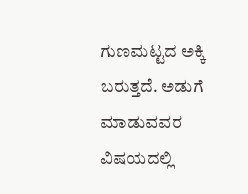ಗುಣಮಟ್ಟದ ಅಕ್ಕಿ ಬರುತ್ತದೆ. ಅಡುಗೆ ಮಾಡುವವರ ವಿಷಯದಲ್ಲಿ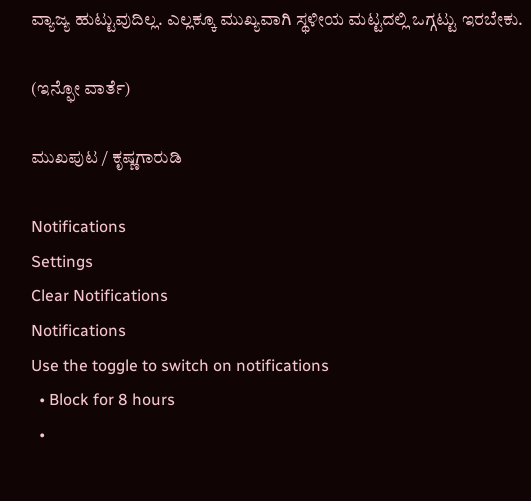ವ್ಯಾಜ್ಯ ಹುಟ್ಟುವುದಿಲ್ಲ. ಎಲ್ಲಕ್ಕೂ ಮುಖ್ಯವಾಗಿ ಸ್ಥಳೀಯ ಮಟ್ಟದಲ್ಲಿ ಒಗ್ಗಟ್ಟು ಇರಬೇಕು.

(ಇನ್ಫೋ ವಾರ್ತೆ)

ಮುಖಪುಟ / ಕೃಷ್ಣಗಾರುಡಿ

Notifications
Settings
Clear Notifications
Notifications
Use the toggle to switch on notifications
  • Block for 8 hours
  •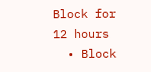Block for 12 hours
  • Block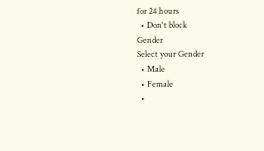for 24 hours
  • Don't block
Gender
Select your Gender
  • Male
  • Female
  •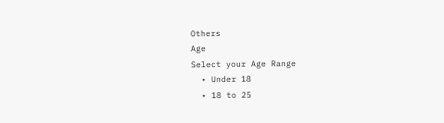Others
Age
Select your Age Range
  • Under 18
  • 18 to 25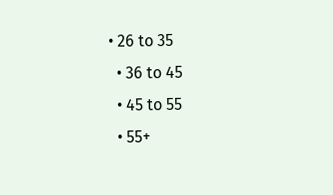• 26 to 35
  • 36 to 45
  • 45 to 55
  • 55+